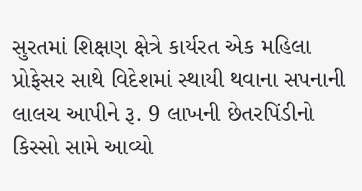સુરતમાં શિક્ષણ ક્ષેત્રે કાર્યરત એક મહિલા પ્રોફેસર સાથે વિદેશમાં સ્થાયી થવાના સપનાની લાલચ આપીને રૂ. 9 લાખની છેતરપિંડીનો કિસ્સો સામે આવ્યો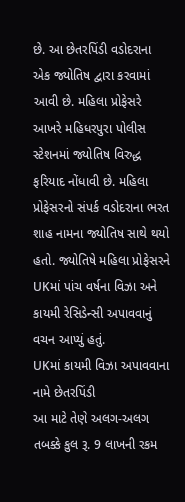છે. આ છેતરપિંડી વડોદરાના એક જ્યોતિષ દ્વારા કરવામાં આવી છે. મહિલા પ્રોફેસરે આખરે મહિધરપુરા પોલીસ સ્ટેશનમાં જ્યોતિષ વિરુદ્ધ ફરિયાદ નોંધાવી છે. મહિલા પ્રોફેસરનો સંપર્ક વડોદરાના ભરત શાહ નામના જ્યોતિષ સાથે થયો હતો. જ્યોતિષે મહિલા પ્રોફેસરને UKમાં પાંચ વર્ષના વિઝા અને કાયમી રેસિડેન્સી અપાવવાનું વચન આપ્યું હતું.
UKમાં કાયમી વિઝા અપાવવાના નામે છેતરપિંડી
આ માટે તેણે અલગ-અલગ તબક્કે કુલ રૂ. 9 લાખની રકમ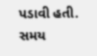પડાવી હતી. સમય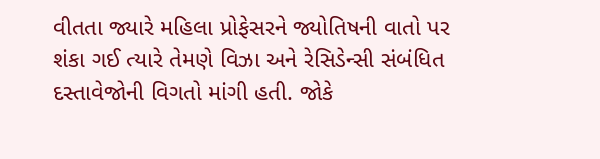વીતતા જ્યારે મહિલા પ્રોફેસરને જ્યોતિષની વાતો પર શંકા ગઈ ત્યારે તેમણે વિઝા અને રેસિડેન્સી સંબંધિત દસ્તાવેજોની વિગતો માંગી હતી. જોકે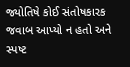જ્યોતિષે કોઈ સંતોષકારક જવાબ આપ્યો ન હતો અને સ્પષ્ટ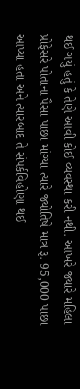થઈ ગયું હતું કે તેણે આવી કોઈ વ્યવસ્થા કરી નથી. આખરે જ્યારે મહિલા પ્રોફેસરે પોતાના પૈસા પાછા માંગ્યા ત્યારે જ્યોતિષે માત્ર રૂ. 95,000 પાછા આપ્યા હતા અને ત્યારબાદ તે સંપર્કવિહોણા થઈ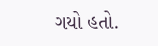ગયો હતો.